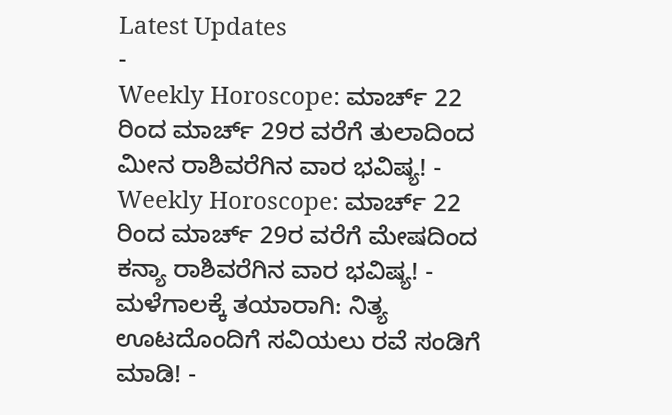Latest Updates
-
Weekly Horoscope: ಮಾರ್ಚ್ 22 ರಿಂದ ಮಾರ್ಚ್ 29ರ ವರೆಗೆ ತುಲಾದಿಂದ ಮೀನ ರಾಶಿವರೆಗಿನ ವಾರ ಭವಿಷ್ಯ! -
Weekly Horoscope: ಮಾರ್ಚ್ 22 ರಿಂದ ಮಾರ್ಚ್ 29ರ ವರೆಗೆ ಮೇಷದಿಂದ ಕನ್ಯಾ ರಾಶಿವರೆಗಿನ ವಾರ ಭವಿಷ್ಯ! -
ಮಳೆಗಾಲಕ್ಕೆ ತಯಾರಾಗಿ: ನಿತ್ಯ ಊಟದೊಂದಿಗೆ ಸವಿಯಲು ರವೆ ಸಂಡಿಗೆ ಮಾಡಿ! -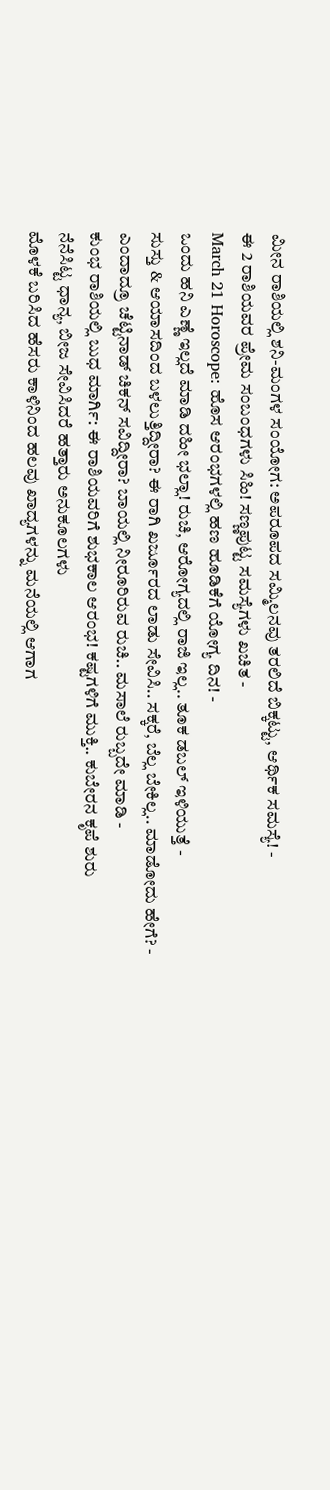ಮೀನ ರಾಶಿಯಲ್ಲಿ ಶನಿ-ಮಂಗಳ ಸಂಯೋಗ: ಅಪರೂಪದ ಸಮ್ಮಿಲನವು ತರಲಿದೆ ಬಿಕ್ಕಟ್ಟು, ಆರ್ಥಿಕ ಸಮಸ್ಯೆ! -
ಈ 2 ರಾಶಿಯವರ ಪ್ರೇಮ ಸಂಬಂಧಗಳು ಸಿಹಿ! ಸಣ್ಣಪುಟ್ಟ ಸಮಸ್ಯೆಗಳು ಖಚಿತ -
March 21 Horoscope: ಹೊಸ ಆರಂಭಗಳಲ್ಲಿ ಹಣ ಹೂಡಿಕೆಗೆ ಯೋಗ್ಯ ದಿನ! -
ಒಂದು ಹನಿ ಎಣ್ಣೆ ಇಲ್ಲದೆ ಮಾಡಿ ದಹೀ ಭಲ್ಲಾ! ರುಚಿ, ಆರೋಗ್ಯದಲ್ಲಿ ರಾಜಿ ಇಲ್ಲ.. ತೂಕ ಡಬಲ್ ಇಳಿಯುತ್ತೆ -
ಸುಸ್ತು & ಆಯಾಸದಿಂದ ಬಳಲುತ್ತಿದ್ದೀರಾ? ಈ ರಾಗಿ ಖರ್ಜೂರದ ಲಾಡು ಸೇವಿಸಿ.. ಸಕ್ಕರೆ, ಬೆಲ್ಲ ಬೇಕಿಲ್ಲ.. ಮಾಡೋದು ಹೇಗೆ? -
ಎಂದಾದ್ರೂ ಚೆಟ್ಟಿನಾಡ್ ಚಿಕನ್ ಸವಿದ್ದೀರಾ? ಬಾಯಲ್ಲಿ ನೀರೂರಿರುವ ರುಚಿ.. ಮಸಾಲೆ ರುಬ್ಬದೇ ಮಾಡಿ -
ಕುಂಭ ರಾಶಿಯಲ್ಲಿ ಬುಧ ಮಾರ್ಗಿ: ಈ ರಾಶಿಯವರಿಗೆ ಶುಭಕಾಲ ಆರಂಭ! ಕಷ್ಟಗಳಿಗೆ ಮುಕ್ತಿ.. ಕುಬೇರನ ಕೃಪೆ ಶುರು
ನೆನೆಸಿಟ್ಟ ಧಾನ್ಯ, ಬೀಜ ಸೇವಿಸಿದರೆ ಹತ್ತಾರು ಅನುಕೂಲಗಳು
ಮೊಳಕೆ ಬರಿಸಿದ ಹೆಸರು ಕಾಳಿನಿಂದ ಹಲವು ಖಾದ್ಯಗಳನ್ನು ಮನೆಯಲ್ಲಿ ಆಗಾಗ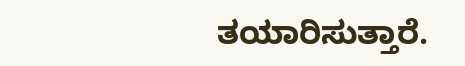ತಯಾರಿಸುತ್ತಾರೆ.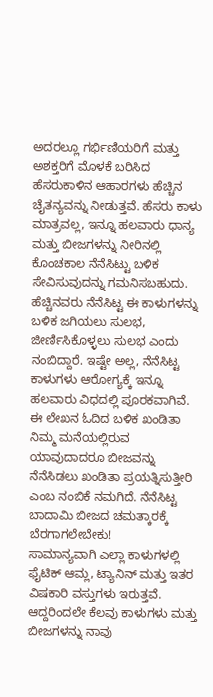ಅದರಲ್ಲೂ ಗರ್ಭಿಣಿಯರಿಗೆ ಮತ್ತು ಅಶಕ್ತರಿಗೆ ಮೊಳಕೆ ಬರಿಸಿದ ಹೆಸರುಕಾಳಿನ ಆಹಾರಗಳು ಹೆಚ್ಚಿನ ಚೈತನ್ಯವನ್ನು ನೀಡುತ್ತವೆ. ಹೆಸರು ಕಾಳು ಮಾತ್ರವಲ್ಲ, ಇನ್ನೂ ಹಲವಾರು ಧಾನ್ಯ ಮತ್ತು ಬೀಜಗಳನ್ನು ನೀರಿನಲ್ಲಿ ಕೊಂಚಕಾಲ ನೆನೆಸಿಟ್ಟು ಬಳಿಕ ಸೇವಿಸುವುದನ್ನು ಗಮನಿಸಬಹುದು.
ಹೆಚ್ಚಿನವರು ನೆನೆಸಿಟ್ಟ ಈ ಕಾಳುಗಳನ್ನು ಬಳಿಕ ಜಗಿಯಲು ಸುಲಭ, ಜೀರ್ಣಿಸಿಕೊಳ್ಳಲು ಸುಲಭ ಎಂದು ನಂಬಿದ್ದಾರೆ. ಇಷ್ಟೇ ಅಲ್ಲ, ನೆನೆಸಿಟ್ಟ ಕಾಳುಗಳು ಆರೋಗ್ಯಕ್ಕೆ ಇನ್ನೂ ಹಲವಾರು ವಿಧದಲ್ಲಿ ಪೂರಕವಾಗಿವೆ. ಈ ಲೇಖನ ಓದಿದ ಬಳಿಕ ಖಂಡಿತಾ ನಿಮ್ಮ ಮನೆಯಲ್ಲಿರುವ ಯಾವುದಾದರೂ ಬೀಜವನ್ನು ನೆನೆಸಿಡಲು ಖಂಡಿತಾ ಪ್ರಯತ್ನಿಸುತ್ತೀರಿ ಎಂಬ ನಂಬಿಕೆ ನಮಗಿದೆ. ನೆನೆಸಿಟ್ಟ ಬಾದಾಮಿ ಬೀಜದ ಚಮತ್ಕಾರಕ್ಕೆ ಬೆರಗಾಗಲೇಬೇಕು!
ಸಾಮಾನ್ಯವಾಗಿ ಎಲ್ಲಾ ಕಾಳುಗಳಲ್ಲಿ ಫೈಟಿಕ್ ಆಮ್ಲ, ಟ್ಯಾನಿನ್ ಮತ್ತು ಇತರ ವಿಷಕಾರಿ ವಸ್ತುಗಳು ಇರುತ್ತವೆ. ಆದ್ದರಿಂದಲೇ ಕೆಲವು ಕಾಳುಗಳು ಮತ್ತು ಬೀಜಗಳನ್ನು ನಾವು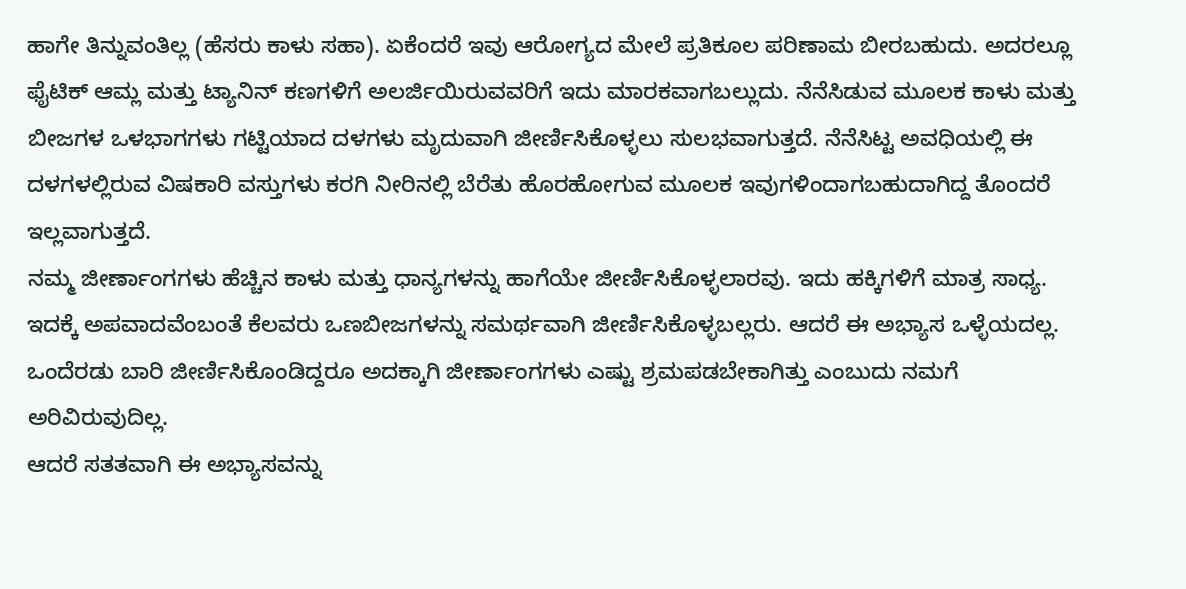ಹಾಗೇ ತಿನ್ನುವಂತಿಲ್ಲ (ಹೆಸರು ಕಾಳು ಸಹಾ). ಏಕೆಂದರೆ ಇವು ಆರೋಗ್ಯದ ಮೇಲೆ ಪ್ರತಿಕೂಲ ಪರಿಣಾಮ ಬೀರಬಹುದು. ಅದರಲ್ಲೂ ಫೈಟಿಕ್ ಆಮ್ಲ ಮತ್ತು ಟ್ಯಾನಿನ್ ಕಣಗಳಿಗೆ ಅಲರ್ಜಿಯಿರುವವರಿಗೆ ಇದು ಮಾರಕವಾಗಬಲ್ಲುದು. ನೆನೆಸಿಡುವ ಮೂಲಕ ಕಾಳು ಮತ್ತು ಬೀಜಗಳ ಒಳಭಾಗಗಳು ಗಟ್ಟಿಯಾದ ದಳಗಳು ಮೃದುವಾಗಿ ಜೀರ್ಣಿಸಿಕೊಳ್ಳಲು ಸುಲಭವಾಗುತ್ತದೆ. ನೆನೆಸಿಟ್ಟ ಅವಧಿಯಲ್ಲಿ ಈ ದಳಗಳಲ್ಲಿರುವ ವಿಷಕಾರಿ ವಸ್ತುಗಳು ಕರಗಿ ನೀರಿನಲ್ಲಿ ಬೆರೆತು ಹೊರಹೋಗುವ ಮೂಲಕ ಇವುಗಳಿಂದಾಗಬಹುದಾಗಿದ್ದ ತೊಂದರೆ ಇಲ್ಲವಾಗುತ್ತದೆ.
ನಮ್ಮ ಜೀರ್ಣಾಂಗಗಳು ಹೆಚ್ಚಿನ ಕಾಳು ಮತ್ತು ಧಾನ್ಯಗಳನ್ನು ಹಾಗೆಯೇ ಜೀರ್ಣಿಸಿಕೊಳ್ಳಲಾರವು. ಇದು ಹಕ್ಕಿಗಳಿಗೆ ಮಾತ್ರ ಸಾಧ್ಯ. ಇದಕ್ಕೆ ಅಪವಾದವೆಂಬಂತೆ ಕೆಲವರು ಒಣಬೀಜಗಳನ್ನು ಸಮರ್ಥವಾಗಿ ಜೀರ್ಣಿಸಿಕೊಳ್ಳಬಲ್ಲರು. ಆದರೆ ಈ ಅಭ್ಯಾಸ ಒಳ್ಳೆಯದಲ್ಲ. ಒಂದೆರಡು ಬಾರಿ ಜೀರ್ಣಿಸಿಕೊಂಡಿದ್ದರೂ ಅದಕ್ಕಾಗಿ ಜೀರ್ಣಾಂಗಗಳು ಎಷ್ಟು ಶ್ರಮಪಡಬೇಕಾಗಿತ್ತು ಎಂಬುದು ನಮಗೆ ಅರಿವಿರುವುದಿಲ್ಲ.
ಆದರೆ ಸತತವಾಗಿ ಈ ಅಭ್ಯಾಸವನ್ನು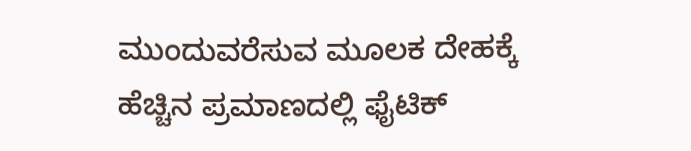ಮುಂದುವರೆಸುವ ಮೂಲಕ ದೇಹಕ್ಕೆ ಹೆಚ್ಚಿನ ಪ್ರಮಾಣದಲ್ಲಿ ಫೈಟಿಕ್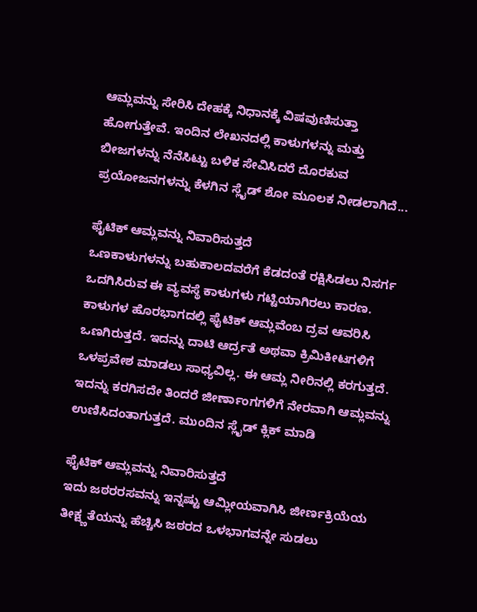ಆಮ್ಲವನ್ನು ಸೇರಿಸಿ ದೇಹಕ್ಕೆ ನಿಧಾನಕ್ಕೆ ವಿಷವುಣಿಸುತ್ತಾ ಹೋಗುತ್ತೇವೆ. ಇಂದಿನ ಲೇಖನದಲ್ಲಿ ಕಾಳುಗಳನ್ನು ಮತ್ತು ಬೀಜಗಳನ್ನು ನೆನೆಸಿಟ್ಟು ಬಳಿಕ ಸೇವಿಸಿದರೆ ದೊರಕುವ ಪ್ರಯೋಜನಗಳನ್ನು ಕೆಳಗಿನ ಸ್ಲೈಡ್ ಶೋ ಮೂಲಕ ನೀಡಲಾಗಿದೆ...

ಫೈಟಿಕ್ ಆಮ್ಲವನ್ನು ನಿವಾರಿಸುತ್ತದೆ
ಒಣಕಾಳುಗಳನ್ನು ಬಹುಕಾಲದವರೆಗೆ ಕೆಡದಂತೆ ರಕ್ಷಿಸಿಡಲು ನಿಸರ್ಗ ಒದಗಿಸಿರುವ ಈ ವ್ಯವಸ್ಥೆ ಕಾಳುಗಳು ಗಟ್ಟಿಯಾಗಿರಲು ಕಾರಣ. ಕಾಳುಗಳ ಹೊರಭಾಗದಲ್ಲಿ ಫೈಟಿಕ್ ಆಮ್ಲವೆಂಬ ದ್ರವ ಆವರಿಸಿ ಒಣಗಿರುತ್ತದೆ. ಇದನ್ನು ದಾಟಿ ಆರ್ದ್ರತೆ ಅಥವಾ ಕ್ರಿಮಿಕೀಟಗಳಿಗೆ ಒಳಪ್ರವೇಶ ಮಾಡಲು ಸಾಧ್ಯವಿಲ್ಲ. ಈ ಆಮ್ಲ ನೀರಿನಲ್ಲಿ ಕರಗುತ್ತದೆ. ಇದನ್ನು ಕರಗಿಸದೇ ತಿಂದರೆ ಜೀರ್ಣಾಂಗಗಳಿಗೆ ನೇರವಾಗಿ ಆಮ್ಲವನ್ನು ಉಣಿಸಿದಂತಾಗುತ್ತದೆ. ಮುಂದಿನ ಸ್ಲೈಡ್ ಕ್ಲಿಕ್ ಮಾಡಿ

ಫೈಟಿಕ್ ಆಮ್ಲವನ್ನು ನಿವಾರಿಸುತ್ತದೆ
ಇದು ಜಠರರಸವನ್ನು ಇನ್ನಷ್ಟು ಆಮ್ಲೀಯವಾಗಿಸಿ ಜೀರ್ಣಕ್ರಿಯೆಯ ತೀಕ್ಷ್ಣತೆಯನ್ನು ಹೆಚ್ಚಿಸಿ ಜಠರದ ಒಳಭಾಗವನ್ನೇ ಸುಡಲು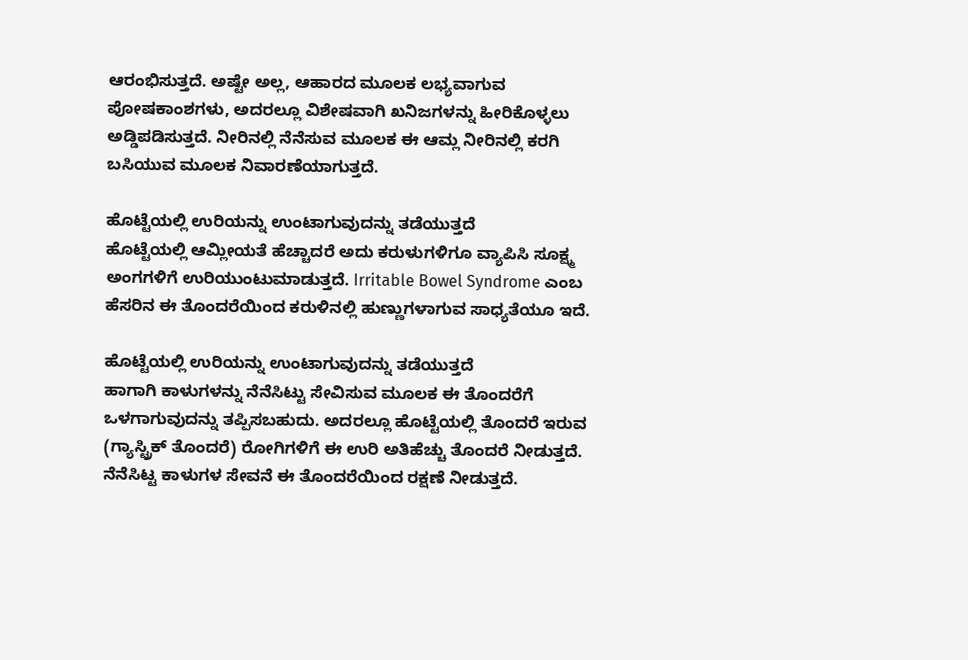ಆರಂಭಿಸುತ್ತದೆ. ಅಷ್ಟೇ ಅಲ್ಲ, ಆಹಾರದ ಮೂಲಕ ಲಭ್ಯವಾಗುವ ಪೋಷಕಾಂಶಗಳು, ಅದರಲ್ಲೂ ವಿಶೇಷವಾಗಿ ಖನಿಜಗಳನ್ನು ಹೀರಿಕೊಳ್ಳಲು ಅಡ್ಡಿಪಡಿಸುತ್ತದೆ. ನೀರಿನಲ್ಲಿ ನೆನೆಸುವ ಮೂಲಕ ಈ ಆಮ್ಲ ನೀರಿನಲ್ಲಿ ಕರಗಿ ಬಸಿಯುವ ಮೂಲಕ ನಿವಾರಣೆಯಾಗುತ್ತದೆ.

ಹೊಟ್ಟೆಯಲ್ಲಿ ಉರಿಯನ್ನು ಉಂಟಾಗುವುದನ್ನು ತಡೆಯುತ್ತದೆ
ಹೊಟ್ಟೆಯಲ್ಲಿ ಆಮ್ಲೀಯತೆ ಹೆಚ್ಚಾದರೆ ಅದು ಕರುಳುಗಳಿಗೂ ವ್ಯಾಪಿಸಿ ಸೂಕ್ಷ್ಮ ಅಂಗಗಳಿಗೆ ಉರಿಯುಂಟುಮಾಡುತ್ತದೆ. Irritable Bowel Syndrome ಎಂಬ ಹೆಸರಿನ ಈ ತೊಂದರೆಯಿಂದ ಕರುಳಿನಲ್ಲಿ ಹುಣ್ಣುಗಳಾಗುವ ಸಾಧ್ಯತೆಯೂ ಇದೆ.

ಹೊಟ್ಟೆಯಲ್ಲಿ ಉರಿಯನ್ನು ಉಂಟಾಗುವುದನ್ನು ತಡೆಯುತ್ತದೆ
ಹಾಗಾಗಿ ಕಾಳುಗಳನ್ನು ನೆನೆಸಿಟ್ಟು ಸೇವಿಸುವ ಮೂಲಕ ಈ ತೊಂದರೆಗೆ ಒಳಗಾಗುವುದನ್ನು ತಪ್ಪಿಸಬಹುದು. ಅದರಲ್ಲೂ ಹೊಟ್ಟೆಯಲ್ಲಿ ತೊಂದರೆ ಇರುವ (ಗ್ಯಾಸ್ಟ್ರಿಕ್ ತೊಂದರೆ) ರೋಗಿಗಳಿಗೆ ಈ ಉರಿ ಅತಿಹೆಚ್ಚು ತೊಂದರೆ ನೀಡುತ್ತದೆ. ನೆನೆಸಿಟ್ಟ ಕಾಳುಗಳ ಸೇವನೆ ಈ ತೊಂದರೆಯಿಂದ ರಕ್ಷಣೆ ನೀಡುತ್ತದೆ.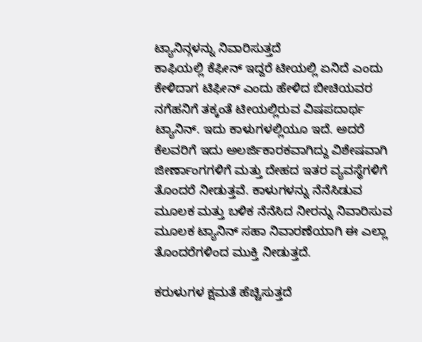ಟ್ಯಾನಿನ್ಗಳನ್ನು ನಿವಾರಿಸುತ್ತದೆ
ಕಾಫಿಯಲ್ಲಿ ಕೆಫೀನ್ ಇದ್ದರೆ ಟೀಯಲ್ಲಿ ಏನಿದೆ ಎಂದು ಕೇಳಿದಾಗ ಟಿಫೀನ್ ಎಂದು ಹೇಳಿದ ಬೀಚಿಯವರ ನಗೆಹನಿಗೆ ತಕ್ಕಂತೆ ಟೀಯಲ್ಲಿರುವ ವಿಷಪದಾರ್ಥ ಟ್ಯಾನಿನ್. ಇದು ಕಾಳುಗಳಲ್ಲಿಯೂ ಇದೆ. ಅದರೆ ಕೆಲವರಿಗೆ ಇದು ಅಲರ್ಜಿಕಾರಕವಾಗಿದ್ದು ವಿಶೇಷವಾಗಿ ಜೀರ್ಣಾಂಗಗಳಿಗೆ ಮತ್ತು ದೇಹದ ಇತರ ವ್ಯವಸ್ಥೆಗಳಿಗೆ ತೊಂದರೆ ನೀಡುತ್ತವೆ. ಕಾಳುಗಳನ್ನು ನೆನೆಸಿಡುವ ಮೂಲಕ ಮತ್ತು ಬಳಿಕ ನೆನೆಸಿದ ನೀರನ್ನು ನಿವಾರಿಸುವ ಮೂಲಕ ಟ್ಯಾನಿನ್ ಸಹಾ ನಿವಾರಣೆಯಾಗಿ ಈ ಎಲ್ಲಾ ತೊಂದರೆಗಳಿಂದ ಮುಕ್ತಿ ನೀಡುತ್ತದೆ.

ಕರುಳುಗಳ ಕ್ಷಮತೆ ಹೆಚ್ಚಿಸುತ್ತದೆ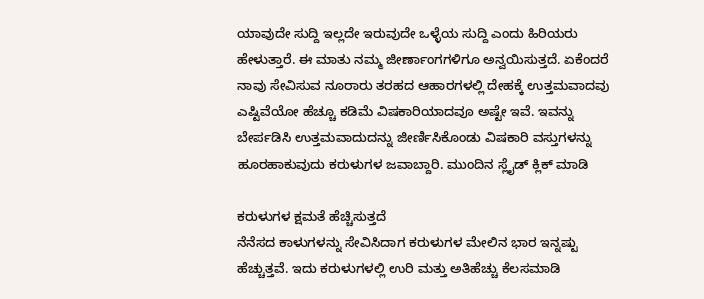ಯಾವುದೇ ಸುದ್ದಿ ಇಲ್ಲದೇ ಇರುವುದೇ ಒಳ್ಳೆಯ ಸುದ್ದಿ ಎಂದು ಹಿರಿಯರು ಹೇಳುತ್ತಾರೆ. ಈ ಮಾತು ನಮ್ಮ ಜೀರ್ಣಾಂಗಗಳಿಗೂ ಅನ್ವಯಿಸುತ್ತದೆ. ಏಕೆಂದರೆ ನಾವು ಸೇವಿಸುವ ನೂರಾರು ತರಹದ ಆಹಾರಗಳಲ್ಲಿ ದೇಹಕ್ಕೆ ಉತ್ತಮವಾದವು ಎಷ್ಟಿವೆಯೋ ಹೆಚ್ಚೂ ಕಡಿಮೆ ವಿಷಕಾರಿಯಾದವೂ ಅಷ್ಟೇ ಇವೆ. ಇವನ್ನು ಬೇರ್ಪಡಿಸಿ ಉತ್ತಮವಾದುದನ್ನು ಜೀರ್ಣಿಸಿಕೊಂಡು ವಿಷಕಾರಿ ವಸ್ತುಗಳನ್ನು ಹೂರಹಾಕುವುದು ಕರುಳುಗಳ ಜವಾಬ್ದಾರಿ. ಮುಂದಿನ ಸ್ಲೈಡ್ ಕ್ಲಿಕ್ ಮಾಡಿ

ಕರುಳುಗಳ ಕ್ಷಮತೆ ಹೆಚ್ಚಿಸುತ್ತದೆ
ನೆನೆಸದ ಕಾಳುಗಳನ್ನು ಸೇವಿಸಿದಾಗ ಕರುಳುಗಳ ಮೇಲಿನ ಭಾರ ಇನ್ನಷ್ಟು ಹೆಚ್ಚುತ್ತವೆ. ಇದು ಕರುಳುಗಳಲ್ಲಿ ಉರಿ ಮತ್ತು ಅತಿಹೆಚ್ಚು ಕೆಲಸಮಾಡಿ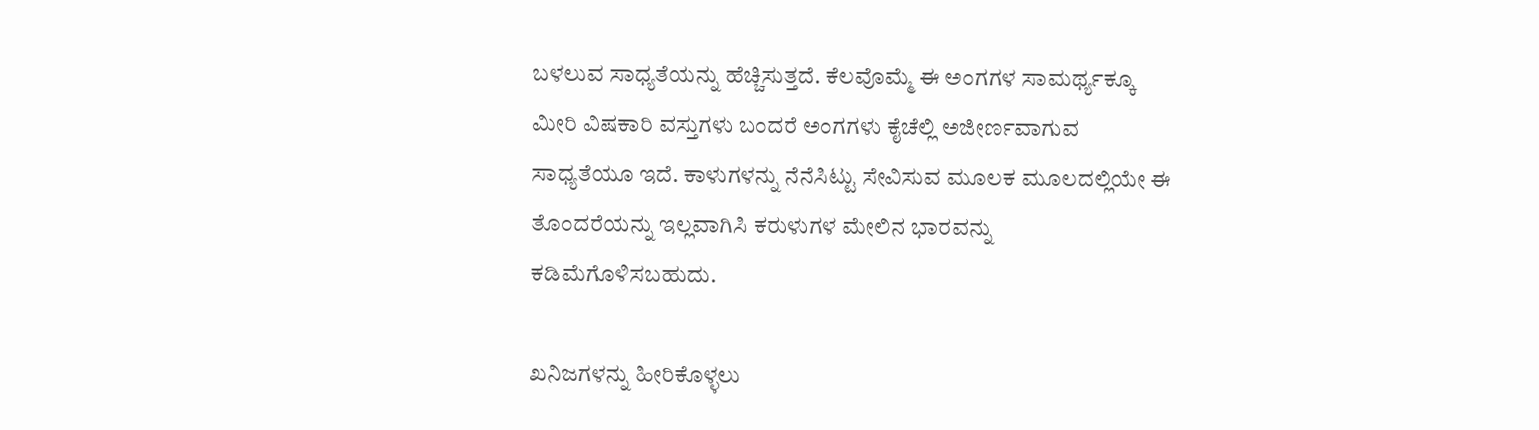ಬಳಲುವ ಸಾಧ್ಯತೆಯನ್ನು ಹೆಚ್ಚಿಸುತ್ತದೆ. ಕೆಲವೊಮ್ಮೆ ಈ ಅಂಗಗಳ ಸಾಮರ್ಥ್ಯಕ್ಕೂ ಮೀರಿ ವಿಷಕಾರಿ ವಸ್ತುಗಳು ಬಂದರೆ ಅಂಗಗಳು ಕೈಚೆಲ್ಲಿ ಅಜೀರ್ಣವಾಗುವ ಸಾಧ್ಯತೆಯೂ ಇದೆ. ಕಾಳುಗಳನ್ನು ನೆನೆಸಿಟ್ಟು ಸೇವಿಸುವ ಮೂಲಕ ಮೂಲದಲ್ಲಿಯೇ ಈ ತೊಂದರೆಯನ್ನು ಇಲ್ಲವಾಗಿಸಿ ಕರುಳುಗಳ ಮೇಲಿನ ಭಾರವನ್ನು ಕಡಿಮೆಗೊಳಿಸಬಹುದು.

ಖನಿಜಗಳನ್ನು ಹೀರಿಕೊಳ್ಳಲು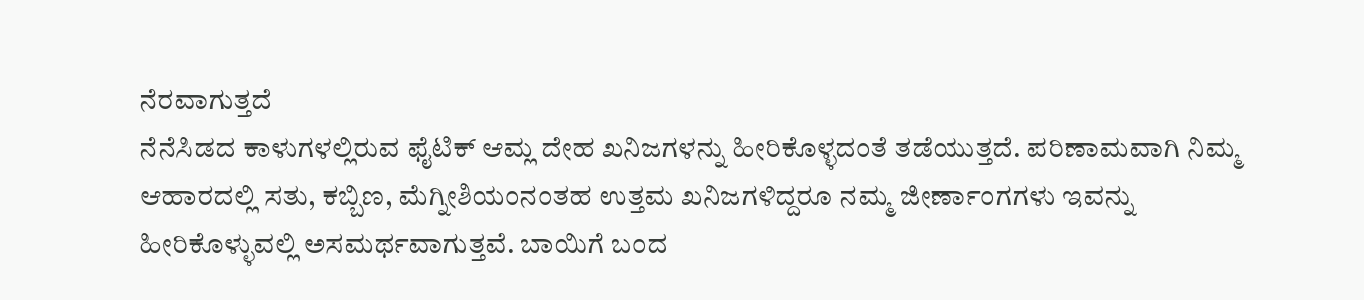ನೆರವಾಗುತ್ತದೆ
ನೆನೆಸಿಡದ ಕಾಳುಗಳಲ್ಲಿರುವ ಫೈಟಿಕ್ ಆಮ್ಲ ದೇಹ ಖನಿಜಗಳನ್ನು ಹೀರಿಕೊಳ್ಳದಂತೆ ತಡೆಯುತ್ತದೆ. ಪರಿಣಾಮವಾಗಿ ನಿಮ್ಮ ಆಹಾರದಲ್ಲಿ ಸತು, ಕಬ್ಬಿಣ, ಮೆಗ್ನೀಶಿಯಂನಂತಹ ಉತ್ತಮ ಖನಿಜಗಳಿದ್ದರೂ ನಮ್ಮ ಜೀರ್ಣಾಂಗಗಳು ಇವನ್ನು ಹೀರಿಕೊಳ್ಳುವಲ್ಲಿ ಅಸಮರ್ಥವಾಗುತ್ತವೆ. ಬಾಯಿಗೆ ಬಂದ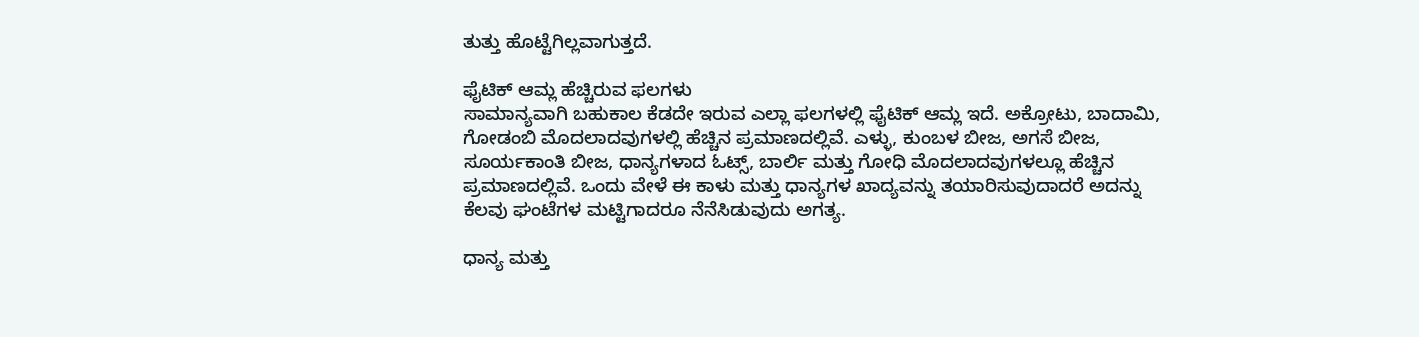ತುತ್ತು ಹೊಟ್ಟೆಗಿಲ್ಲವಾಗುತ್ತದೆ.

ಫೈಟಿಕ್ ಆಮ್ಲ ಹೆಚ್ಚಿರುವ ಫಲಗಳು
ಸಾಮಾನ್ಯವಾಗಿ ಬಹುಕಾಲ ಕೆಡದೇ ಇರುವ ಎಲ್ಲಾ ಫಲಗಳಲ್ಲಿ ಫೈಟಿಕ್ ಆಮ್ಲ ಇದೆ. ಅಕ್ರೋಟು, ಬಾದಾಮಿ, ಗೋಡಂಬಿ ಮೊದಲಾದವುಗಳಲ್ಲಿ ಹೆಚ್ಚಿನ ಪ್ರಮಾಣದಲ್ಲಿವೆ. ಎಳ್ಳು, ಕುಂಬಳ ಬೀಜ, ಅಗಸೆ ಬೀಜ, ಸೂರ್ಯಕಾಂತಿ ಬೀಜ, ಧಾನ್ಯಗಳಾದ ಓಟ್ಸ್, ಬಾರ್ಲಿ ಮತ್ತು ಗೋಧಿ ಮೊದಲಾದವುಗಳಲ್ಲೂ ಹೆಚ್ಚಿನ ಪ್ರಮಾಣದಲ್ಲಿವೆ. ಒಂದು ವೇಳೆ ಈ ಕಾಳು ಮತ್ತು ಧಾನ್ಯಗಳ ಖಾದ್ಯವನ್ನು ತಯಾರಿಸುವುದಾದರೆ ಅದನ್ನು ಕೆಲವು ಘಂಟೆಗಳ ಮಟ್ಟಿಗಾದರೂ ನೆನೆಸಿಡುವುದು ಅಗತ್ಯ.

ಧಾನ್ಯ ಮತ್ತು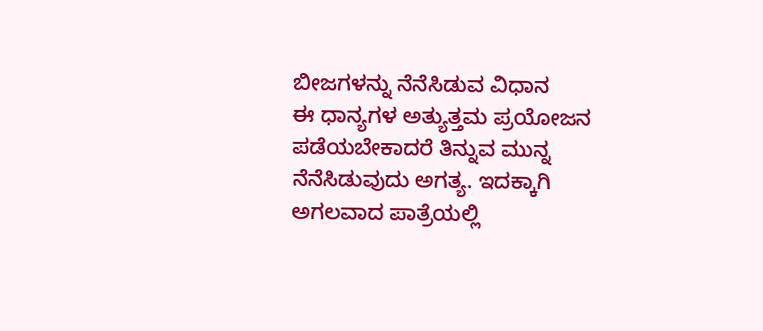ಬೀಜಗಳನ್ನು ನೆನೆಸಿಡುವ ವಿಧಾನ
ಈ ಧಾನ್ಯಗಳ ಅತ್ಯುತ್ತಮ ಪ್ರಯೋಜನ ಪಡೆಯಬೇಕಾದರೆ ತಿನ್ನುವ ಮುನ್ನ ನೆನೆಸಿಡುವುದು ಅಗತ್ಯ. ಇದಕ್ಕಾಗಿ ಅಗಲವಾದ ಪಾತ್ರೆಯಲ್ಲಿ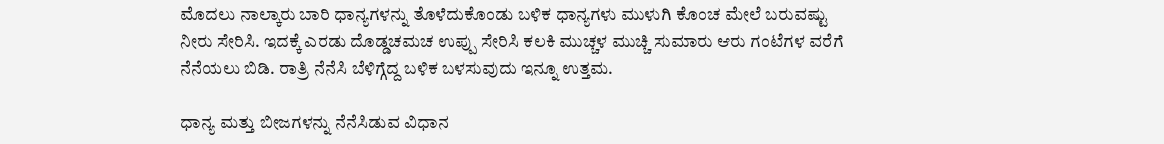ಮೊದಲು ನಾಲ್ಕಾರು ಬಾರಿ ಧಾನ್ಯಗಳನ್ನು ತೊಳೆದುಕೊಂಡು ಬಳಿಕ ಧಾನ್ಯಗಳು ಮುಳುಗಿ ಕೊಂಚ ಮೇಲೆ ಬರುವಷ್ಟು ನೀರು ಸೇರಿಸಿ. ಇದಕ್ಕೆ ಎರಡು ದೊಡ್ಡಚಮಚ ಉಪ್ಪು ಸೇರಿಸಿ ಕಲಕಿ ಮುಚ್ಚಳ ಮುಚ್ಚಿ ಸುಮಾರು ಆರು ಗಂಟೆಗಳ ವರೆಗೆ ನೆನೆಯಲು ಬಿಡಿ. ರಾತ್ರಿ ನೆನೆಸಿ ಬೆಳಿಗ್ಗೆದ್ದ ಬಳಿಕ ಬಳಸುವುದು ಇನ್ನೂ ಉತ್ತಮ.

ಧಾನ್ಯ ಮತ್ತು ಬೀಜಗಳನ್ನು ನೆನೆಸಿಡುವ ವಿಧಾನ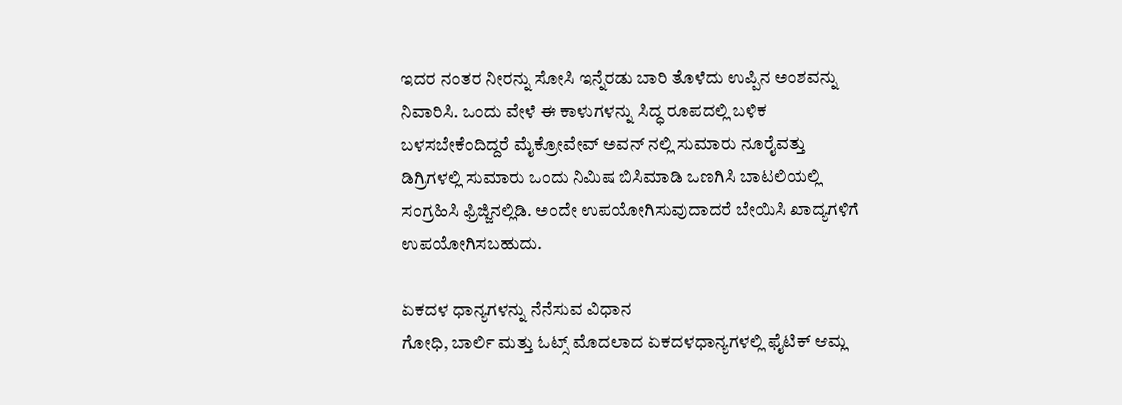ಇದರ ನಂತರ ನೀರನ್ನು ಸೋಸಿ ಇನ್ನೆರಡು ಬಾರಿ ತೊಳೆದು ಉಪ್ಪಿನ ಅಂಶವನ್ನು ನಿವಾರಿಸಿ. ಒಂದು ವೇಳೆ ಈ ಕಾಳುಗಳನ್ನು ಸಿದ್ಧ ರೂಪದಲ್ಲಿ ಬಳಿಕ ಬಳಸಬೇಕೆಂದಿದ್ದರೆ ಮೈಕ್ರೋವೇವ್ ಅವನ್ ನಲ್ಲಿ ಸುಮಾರು ನೂರೈವತ್ತು ಡಿಗ್ರಿಗಳಲ್ಲಿ ಸುಮಾರು ಒಂದು ನಿಮಿಷ ಬಿಸಿಮಾಡಿ ಒಣಗಿಸಿ ಬಾಟಲಿಯಲ್ಲಿ ಸಂಗ್ರಹಿಸಿ ಫ್ರಿಜ್ಜಿನಲ್ಲಿಡಿ. ಅಂದೇ ಉಪಯೋಗಿಸುವುದಾದರೆ ಬೇಯಿಸಿ ಖಾದ್ಯಗಳಿಗೆ ಉಪಯೋಗಿಸಬಹುದು.

ಏಕದಳ ಧಾನ್ಯಗಳನ್ನು ನೆನೆಸುವ ವಿಧಾನ
ಗೋಧಿ, ಬಾರ್ಲಿ ಮತ್ತು ಓಟ್ಸ್ ಮೊದಲಾದ ಏಕದಳಧಾನ್ಯಗಳಲ್ಲಿ ಫೈಟಿಕ್ ಆಮ್ಲ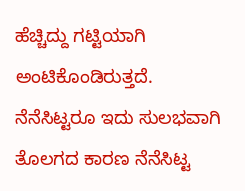ಹೆಚ್ಚಿದ್ದು ಗಟ್ಟಿಯಾಗಿ ಅಂಟಿಕೊಂಡಿರುತ್ತದೆ. ನೆನೆಸಿಟ್ಟರೂ ಇದು ಸುಲಭವಾಗಿ ತೊಲಗದ ಕಾರಣ ನೆನೆಸಿಟ್ಟ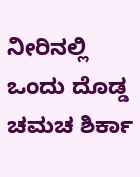ನೀರಿನಲ್ಲಿ ಒಂದು ದೊಡ್ಡ ಚಮಚ ಶಿರ್ಕಾ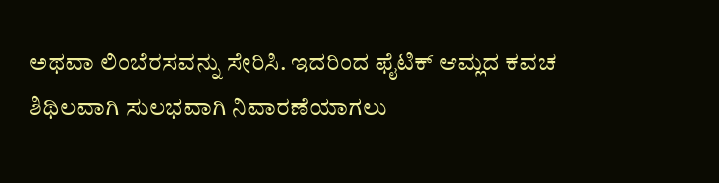ಅಥವಾ ಲಿಂಬೆರಸವನ್ನು ಸೇರಿಸಿ. ಇದರಿಂದ ಫೈಟಿಕ್ ಆಮ್ಲದ ಕವಚ ಶಿಥಿಲವಾಗಿ ಸುಲಭವಾಗಿ ನಿವಾರಣೆಯಾಗಲು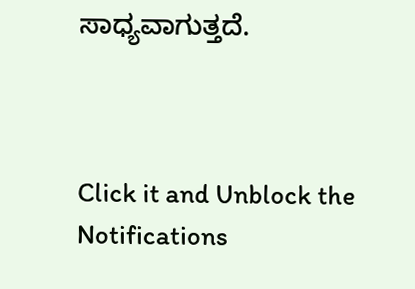ಸಾಧ್ಯವಾಗುತ್ತದೆ.



Click it and Unblock the Notifications